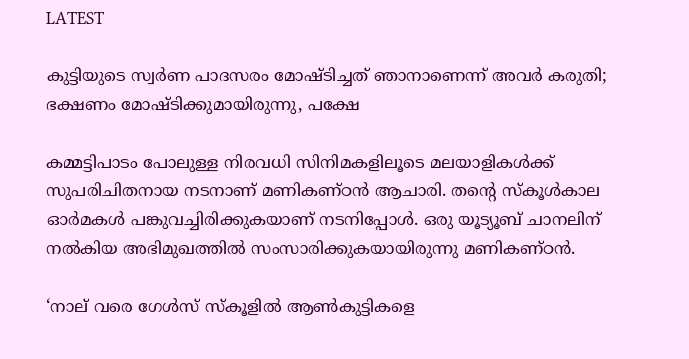LATEST

കുട്ടിയുടെ സ്വർണ പാദസരം മോഷ്‌ടിച്ചത് ഞാനാണെന്ന് അവർ കരുതി; ഭക്ഷണം മോഷ്ടിക്കുമായിരുന്നു, പക്ഷേ

കമ്മട്ടിപാടം പോലുള്ള നിരവധി സിനിമകളിലൂടെ മലയാളികൾക്ക് സുപരിചിതനായ നടനാണ് മണികണ്ഠൻ ആചാരി. തന്റെ സ്കൂൾകാല ഓർമകൾ പങ്കുവച്ചിരിക്കുകയാണ് നടനിപ്പോൾ. ഒരു യൂട്യൂബ് ചാനലിന് നൽകിയ അഭിമുഖത്തിൽ സംസാരിക്കുകയായിരുന്നു മണികണ്ഠൻ.

‘നാല് വരെ ഗേൾസ് സ്‌കൂളിൽ ആൺകുട്ടികളെ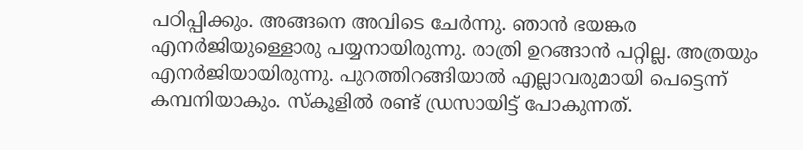പഠിപ്പിക്കും. അങ്ങനെ അവിടെ ചേർന്നു. ഞാൻ ഭയങ്കര എനർജിയുള്ളൊരു പയ്യനായിരുന്നു. രാത്രി ഉറങ്ങാൻ പറ്റില്ല. അത്രയും എനർജിയായിരുന്നു. പുറത്തിറങ്ങിയാൽ എല്ലാവരുമായി പെട്ടെന്ന് കമ്പനിയാകും. സ്‌കൂളിൽ രണ്ട് ഡ്രസായിട്ട് പോകുന്നത്.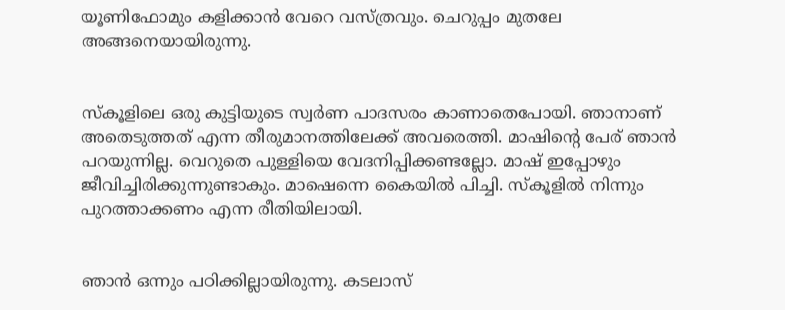യൂണിഫോമും കളിക്കാൻ വേറെ വസ്ത്രവും. ചെറുപ്പം മുതലേ അങ്ങനെയായിരുന്നു.


സ്‌കൂളിലെ ഒരു കുട്ടിയുടെ സ്വർണ പാദസരം കാണാതെപോയി. ഞാനാണ് അതെടുത്തത് എന്ന തീരുമാനത്തിലേക്ക് അവരെത്തി. മാഷിന്റെ പേര് ഞാൻ പറയുന്നില്ല. വെറുതെ പുള്ളിയെ വേദനിപ്പിക്കണ്ടല്ലോ. മാഷ് ഇപ്പോഴും ജീവിച്ചിരിക്കുന്നുണ്ടാകും. മാഷെന്നെ കൈയിൽ പിച്ചി. സ്‌കൂളിൽ നിന്നും പുറത്താക്കണം എന്ന രീതിയിലായി.


ഞാൻ ഒന്നും പഠിക്കില്ലായിരുന്നു. കടലാസ്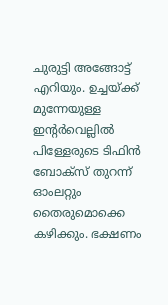ചുരുട്ടി അങ്ങോട്ട് എറിയും. ഉച്ചയ്ക്ക് മുന്നേയുള്ള ഇന്റർവെല്ലിൽ പിള്ളേരുടെ ടിഫിൻ ബോക്സ് തുറന്ന് ഓംലറ്റും തൈരുമൊക്കെ കഴിക്കും. ഭക്ഷണം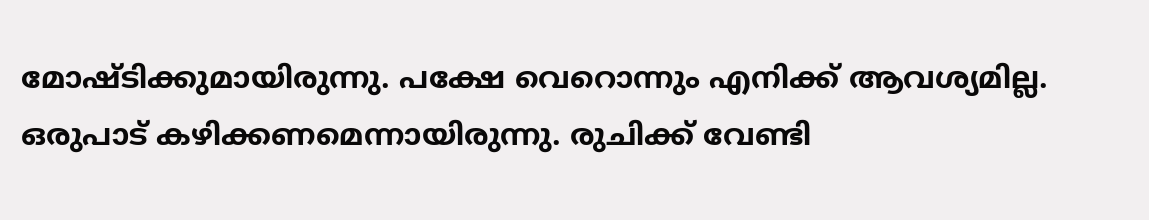മോഷ്ടിക്കുമായിരുന്നു. പക്ഷേ വെറൊന്നും എനിക്ക് ആവശ്യമില്ല. ഒരുപാട് കഴിക്കണമെന്നായിരുന്നു. രുചിക്ക് വേണ്ടി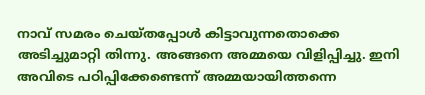നാവ് സമരം ചെയ്തപ്പോൾ കിട്ടാവുന്നതൊക്കെ അടിച്ചുമാറ്റി തിന്നു. അങ്ങനെ അമ്മയെ വിളിപ്പിച്ചു. ഇനി അവിടെ പഠിപ്പിക്കേണ്ടെന്ന് അമ്മയായിത്തന്നെ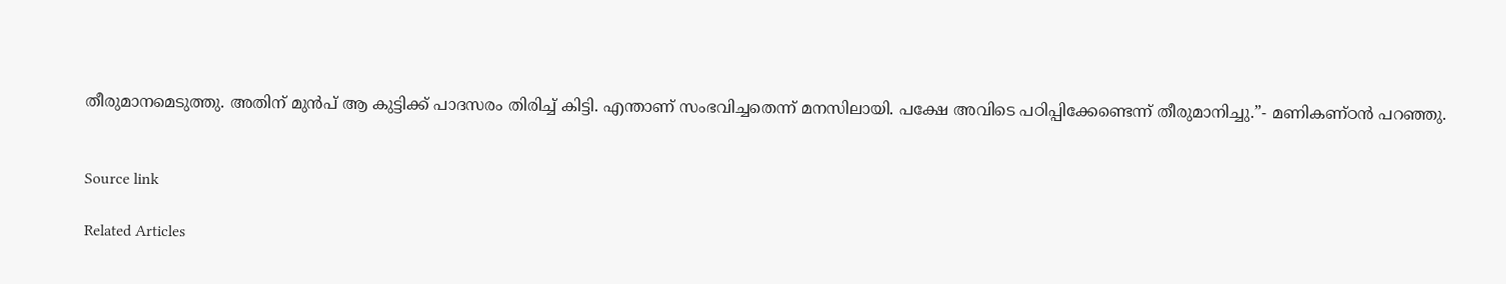തീരുമാനമെടുത്തു. അതിന് മുൻപ് ആ കുട്ടിക്ക് പാദസരം തിരിച്ച് കിട്ടി. എന്താണ് സംഭവിച്ചതെന്ന് മനസിലായി. പക്ഷേ അവിടെ പഠിപ്പിക്കേണ്ടെന്ന് തീരുമാനിച്ചു.”- മണികണ്ഠൻ പറഞ്ഞു.


Source link

Related Articles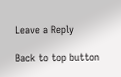Leave a Reply

Back to top button